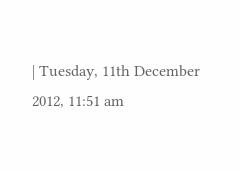| Tuesday, 11th December 2012, 11:51 am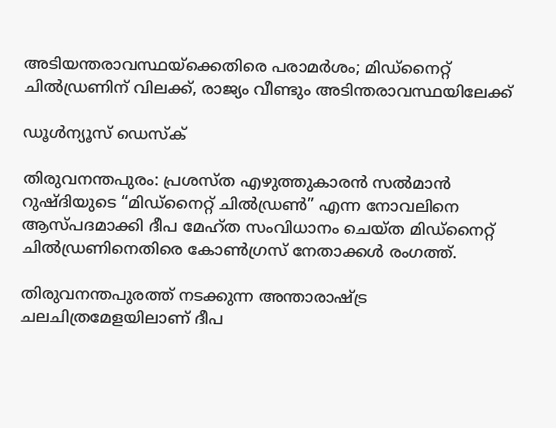അടിയന്തരാവസ്ഥയ്‌ക്കെതിരെ പരാമര്‍ശം; മിഡ്‌നൈറ്റ് ചില്‍ഡ്രണിന് വിലക്ക്, രാജ്യം വീണ്ടും അടിന്തരാവസ്ഥയിലേക്ക്

ഡൂള്‍ന്യൂസ് ഡെസ്‌ക്

തിരുവനന്തപുരം: പ്രശസ്ത എഴുത്തുകാരന്‍ സല്‍മാന്‍ റുഷ്ദിയുടെ “മിഡ്‌നൈറ്റ് ചില്‍ഡ്രണ്‍” എന്ന നോവലിനെ ആസ്പദമാക്കി ദീപ മേഹ്ത സംവിധാനം ചെയ്ത മിഡ്‌നൈറ്റ് ചില്‍ഡ്രണിനെതിരെ കോണ്‍ഗ്രസ് നേതാക്കള്‍ രംഗത്ത്.

തിരുവനന്തപുരത്ത് നടക്കുന്ന അന്താരാഷ്ട്ര ചലചിത്രമേളയിലാണ് ദീപ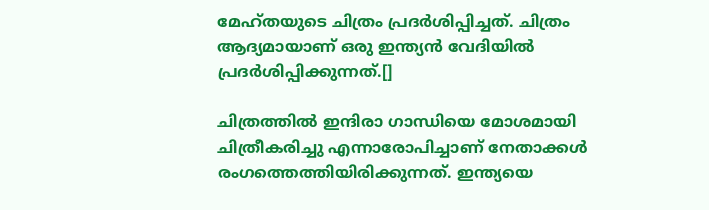മേഹ്തയുടെ ചിത്രം പ്രദര്‍ശിപ്പിച്ചത്. ചിത്രം ആദ്യമായാണ് ഒരു ഇന്ത്യന്‍ വേദിയില്‍ പ്രദര്‍ശിപ്പിക്കുന്നത്.[]

ചിത്രത്തില്‍ ഇന്ദിരാ ഗാന്ധിയെ മോശമായി ചിത്രീകരിച്ചു എന്നാരോപിച്ചാണ് നേതാക്കള്‍ രംഗത്തെത്തിയിരിക്കുന്നത്. ഇന്ത്യയെ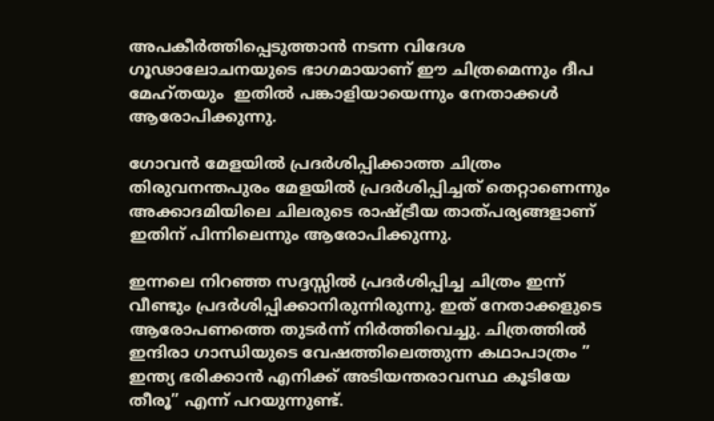അപകീര്‍ത്തിപ്പെടുത്താന്‍ നടന്ന വിദേശ ഗൂഢാലോചനയുടെ ഭാഗമായാണ് ഈ ചിത്രമെന്നും ദീപ മേഹ്തയും  ഇതില്‍ പങ്കാളിയായെന്നും നേതാക്കള്‍ ആരോപിക്കുന്നു.

ഗോവന്‍ മേളയില്‍ പ്രദര്‍ശിപ്പിക്കാത്ത ചിത്രം തിരുവനന്തപുരം മേളയില്‍ പ്രദര്‍ശിപ്പിച്ചത് തെറ്റാണെന്നും അക്കാദമിയിലെ ചിലരുടെ രാഷ്ട്രീയ താത്പര്യങ്ങളാണ് ഇതിന് പിന്നിലെന്നും ആരോപിക്കുന്നു.

ഇന്നലെ നിറഞ്ഞ സദ്ദസ്സില്‍ പ്രദര്‍ശിപ്പിച്ച ചിത്രം ഇന്ന് വീണ്ടും പ്രദര്‍ശിപ്പിക്കാനിരുന്നിരുന്നു. ഇത് നേതാക്കളുടെ ആരോപണത്തെ തുടര്‍ന്ന് നിര്‍ത്തിവെച്ചു. ചിത്രത്തില്‍ ഇന്ദിരാ ഗാന്ധിയുടെ വേഷത്തിലെത്തുന്ന കഥാപാത്രം ” ഇന്ത്യ ഭരിക്കാന്‍ എനിക്ക് അടിയന്തരാവസ്ഥ കൂടിയേ തീരൂ” എന്ന് പറയുന്നുണ്ട്.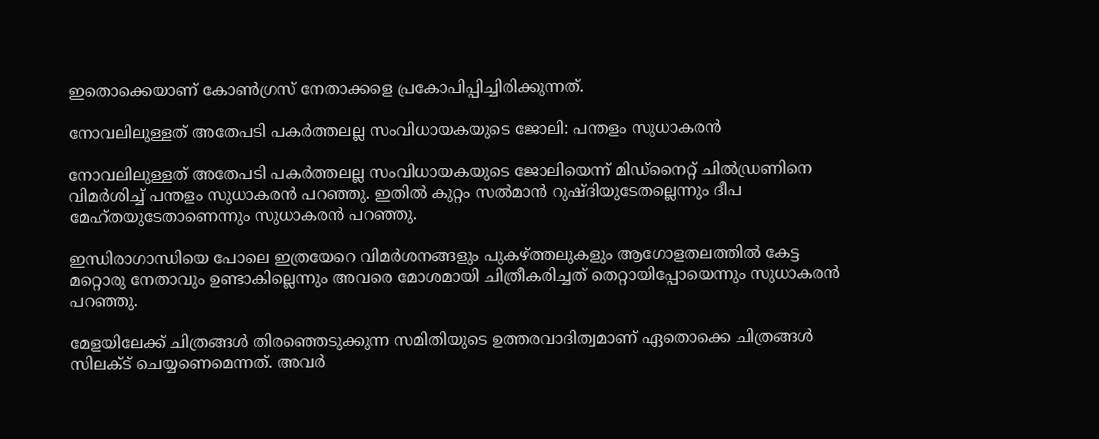ഇതൊക്കെയാണ് കോണ്‍ഗ്രസ് നേതാക്കളെ പ്രകോപിപ്പിച്ചിരിക്കുന്നത്.

നോവലിലുള്ളത് അതേപടി പകര്‍ത്തലല്ല സംവിധായകയുടെ ജോലി: പന്തളം സുധാകരന്‍

നോവലിലുള്ളത് അതേപടി പകര്‍ത്തലല്ല സംവിധായകയുടെ ജോലിയെന്ന് മിഡ്‌നൈറ്റ് ചില്‍ഡ്രണിനെ വിമര്‍ശിച്ച് പന്തളം സുധാകരന്‍ പറഞ്ഞു. ഇതില്‍ കുറ്റം സല്‍മാന്‍ റുഷ്ദിയുടേതല്ലെന്നും ദീപ മേഹ്തയുടേതാണെന്നും സുധാകരന്‍ പറഞ്ഞു.

ഇന്ധിരാഗാന്ധിയെ പോലെ ഇത്രയേറെ വിമര്‍ശനങ്ങളും പുകഴ്ത്തലുകളും ആഗോളതലത്തില്‍ കേട്ട മറ്റൊരു നേതാവും ഉണ്ടാകില്ലെന്നും അവരെ മോശമായി ചിത്രീകരിച്ചത് തെറ്റായിപ്പോയെന്നും സുധാകരന്‍ പറഞ്ഞു.

മേളയിലേക്ക് ചിത്രങ്ങള്‍ തിരഞ്ഞെടുക്കുന്ന സമിതിയുടെ ഉത്തരവാദിത്വമാണ് ഏതൊക്കെ ചിത്രങ്ങള്‍ സിലക്ട് ചെയ്യണെമെന്നത്. അവര്‍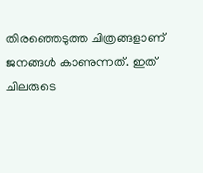തിരഞ്ഞെടുത്ത ചിത്രങ്ങളാണ് ജനങ്ങള്‍ കാണുന്നത്. ഇത് ചിലരുടെ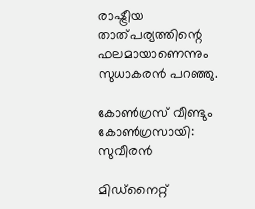രാഷ്ട്രീയ താത്പര്യത്തിന്റെ ഫലമായാണെന്നും സുധാകരന്‍ പറഞ്ഞു.

കോണ്‍ഗ്രസ് വീണ്ടും കോണ്‍ഗ്രസായി: സുവീരന്‍

മിഡ്‌നൈറ്റ്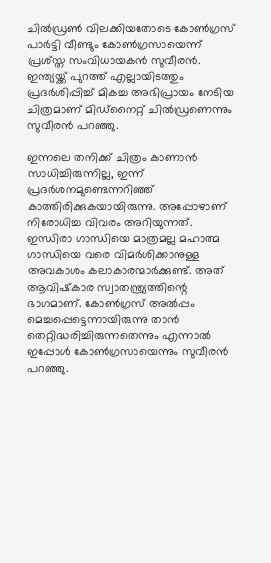ചില്‍ഡ്രണ്‍ വിലക്കിയതോടെ കോണ്‍ഗ്രസ് പാര്‍ട്ടി വീണ്ടും കോണ്‍ഗ്രസായെന്ന് പ്രശ്‌സ്ത സംവിധായകന്‍ സുവീരന്‍. ഇന്ത്യയ്ക്ക് പുറത്ത് എല്ലായിടത്തും പ്രദര്‍ശിപ്പിച്ച് മികച്ച അഭിപ്രായം നേടിയ ചിത്രമാണ് മിഡ്‌നൈറ്റ് ചില്‍ഡ്രണെന്നും സുവീരന്‍ പറഞ്ഞു.

ഇന്നലെ തനിക്ക് ചിത്രം കാണാന്‍ സാധിച്ചിരുന്നില്ല, ഇന്ന് പ്രദര്‍ശനമുണ്ടെന്നറിഞ്ഞ് കാത്തിരിക്കുകയായിരുന്നു. അപ്പോഴാണ് നിരോധിച്ച വിവരം അറിയുന്നത്. ഇന്ധിരാ ഗാന്ധിയെ മാത്രമല്ല മഹാത്മ ഗാന്ധിയെ വരെ വിമര്‍ശിക്കാനുള്ള അവകാശം കലാകാരന്മാര്‍ക്കുണ്ട്. അത് ആവിഷ്‌കാര സ്വാതന്ത്ര്യത്തിന്റെ ഭാഗമാണ്. കോണ്‍ഗ്രസ് അല്‍പ്പം മെച്ചപ്പെട്ടെന്നായിരുന്നു താന്‍ തെറ്റിദ്ധരിച്ചിരുന്നതെന്നും എന്നാല്‍ ഇപ്പോള്‍ കോണ്‍ഗ്രസായെന്നും സുവീരന്‍ പറഞ്ഞു.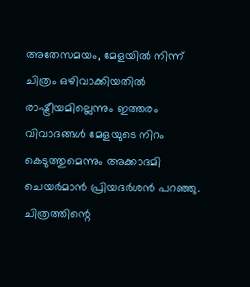അതേസമയം, മേളയില്‍ നിന്ന് ചിത്രം ഒഴിവാക്കിയതില്‍ രാഷ്ട്രീയമില്ലെന്നും ഇത്തരം വിവാദങ്ങള്‍ മേളയുടെ നിറം കെടുത്തുമെന്നും അക്കാദമി ചെയര്‍മാന്‍ പ്രിയദര്‍ശന്‍ പറഞ്ഞു. ചിത്രത്തിന്റെ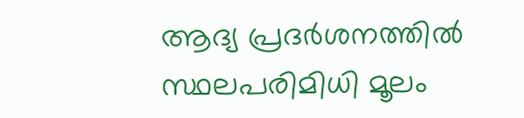ആദ്യ പ്രദര്‍ശനത്തില്‍ സ്ഥലപരിമിധി മൂലം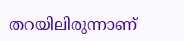തറയിലിരുന്നാണ്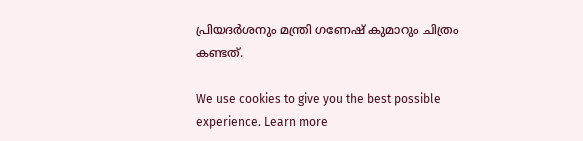പ്രിയദര്‍ശനും മന്ത്രി ഗണേഷ് കുമാറും ചിത്രം കണ്ടത്.

We use cookies to give you the best possible experience. Learn more